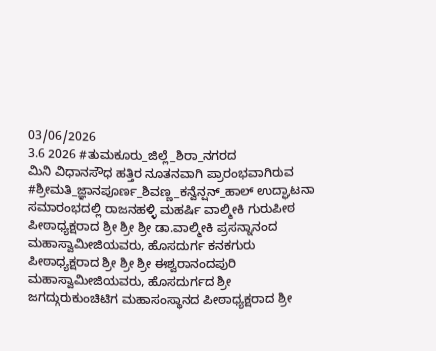03/06/2026
3.6 2026 #ತುಮಕೂರು_ಜಿಲ್ಲೆ_ಶಿರಾ_ನಗರದ
ಮಿನಿ ವಿಧಾನಸೌಧ ಹತ್ತಿರ ನೂತನವಾಗಿ ಪ್ರಾರಂಭವಾಗಿರುವ
#ಶ್ರೀಮತಿ_ಜ್ಞಾನಪೂರ್ಣ_ಶಿವಣ್ಣ_ಕನ್ವೆನ್ಷನ್_ಹಾಲ್ ಉದ್ಘಾಟನಾ ಸಮಾರಂಭದಲ್ಲಿ ರಾಜನಹಳ್ಳಿ ಮಹರ್ಷಿ ವಾಲ್ಮೀಕಿ ಗುರುಪೀಠ ಪೀಠಾಧ್ಯಕ್ಷರಾದ ಶ್ರೀ ಶ್ರೀ ಶ್ರೀ ಡಾ.ವಾಲ್ಮೀಕಿ ಪ್ರಸನ್ನಾನಂದ ಮಹಾಸ್ವಾಮೀಜಿಯವರು, ಹೊಸದುರ್ಗ ಕನಕಗುರು ಪೀಠಾಧ್ಯಕ್ಷರಾದ ಶ್ರೀ ಶ್ರೀ ಶ್ರೀ ಈಶ್ವರಾನಂದಪುರಿ ಮಹಾಸ್ವಾಮೀಜಿಯವರು, ಹೊಸದುರ್ಗದ ಶ್ರೀ ಜಗದ್ಗುರುಕುಂಚಿಟಿಗ ಮಹಾಸಂಸ್ಥಾನದ ಪೀಠಾಧ್ಯಕ್ಷರಾದ ಶ್ರೀ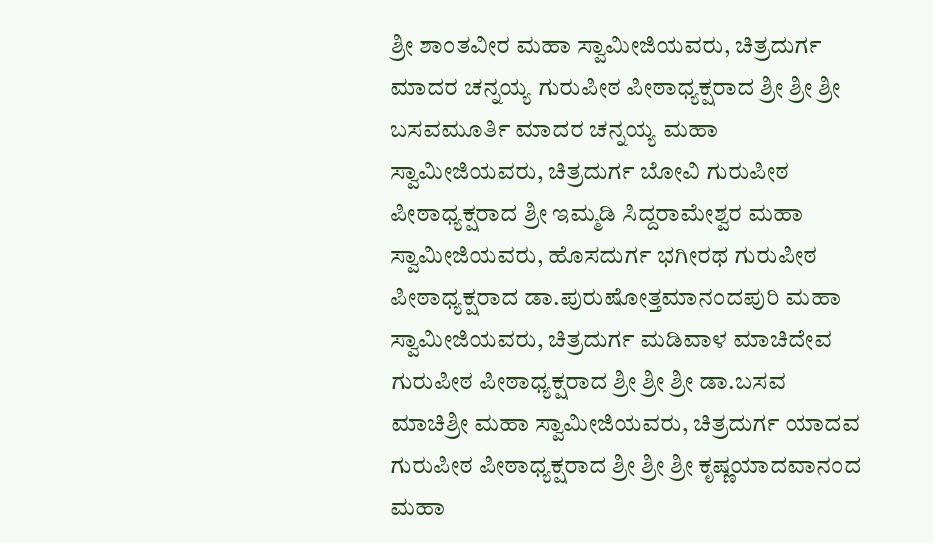ಶ್ರೀ ಶಾಂತವೀರ ಮಹಾ ಸ್ವಾಮೀಜಿಯವರು, ಚಿತ್ರದುರ್ಗ ಮಾದರ ಚನ್ನಯ್ಯ ಗುರುಪೀಠ ಪೀಠಾಧ್ಯಕ್ಷರಾದ ಶ್ರೀ ಶ್ರೀ ಶ್ರೀ ಬಸವಮೂರ್ತಿ ಮಾದರ ಚನ್ನಯ್ಯ ಮಹಾ ಸ್ವಾಮೀಜಿಯವರು, ಚಿತ್ರದುರ್ಗ ಬೋವಿ ಗುರುಪೀಠ ಪೀಠಾಧ್ಯಕ್ಷರಾದ ಶ್ರೀ ಇಮ್ಮಡಿ ಸಿದ್ದರಾಮೇಶ್ವರ ಮಹಾ ಸ್ವಾಮೀಜಿಯವರು, ಹೊಸದುರ್ಗ ಭಗೀರಥ ಗುರುಪೀಠ ಪೀಠಾಧ್ಯಕ್ಷರಾದ ಡಾ.ಪುರುಷೋತ್ತಮಾನಂದಪುರಿ ಮಹಾ ಸ್ವಾಮೀಜಿಯವರು, ಚಿತ್ರದುರ್ಗ ಮಡಿವಾಳ ಮಾಚಿದೇವ ಗುರುಪೀಠ ಪೀಠಾಧ್ಯಕ್ಷರಾದ ಶ್ರೀ ಶ್ರೀ ಶ್ರೀ ಡಾ.ಬಸವ ಮಾಚಿಶ್ರೀ ಮಹಾ ಸ್ವಾಮೀಜಿಯವರು, ಚಿತ್ರದುರ್ಗ ಯಾದವ ಗುರುಪೀಠ ಪೀಠಾಧ್ಯಕ್ಷರಾದ ಶ್ರೀ ಶ್ರೀ ಶ್ರೀ ಕೃಷ್ಣಯಾದವಾನಂದ ಮಹಾ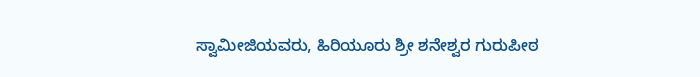ಸ್ವಾಮೀಜಿಯವರು, ಹಿರಿಯೂರು ಶ್ರೀ ಶನೇಶ್ವರ ಗುರುಪೀಠ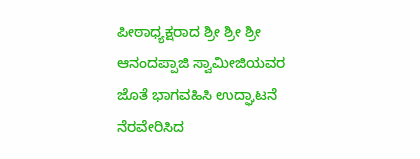ಪೀಠಾಧ್ಯಕ್ಷರಾದ ಶ್ರೀ ಶ್ರೀ ಶ್ರೀ ಆನಂದಪ್ಪಾಜಿ ಸ್ವಾಮೀಜಿಯವರ ಜೊತೆ ಭಾಗವಹಿಸಿ ಉದ್ಘಾಟನೆ ನೆರವೇರಿಸಿದ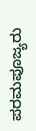ಪರಮಪೂಜ್ಯರು